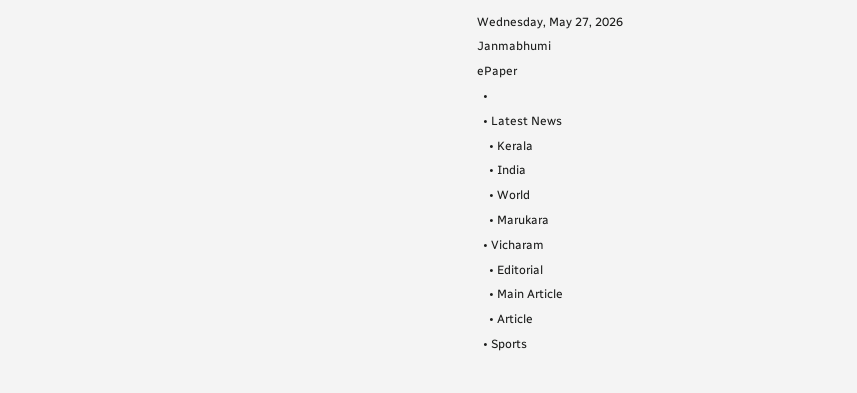Wednesday, May 27, 2026
Janmabhumi
ePaper
  •
  • Latest News
    • Kerala
    • India
    • World
    • Marukara
  • Vicharam
    • Editorial
    • Main Article
    • Article
  • Sports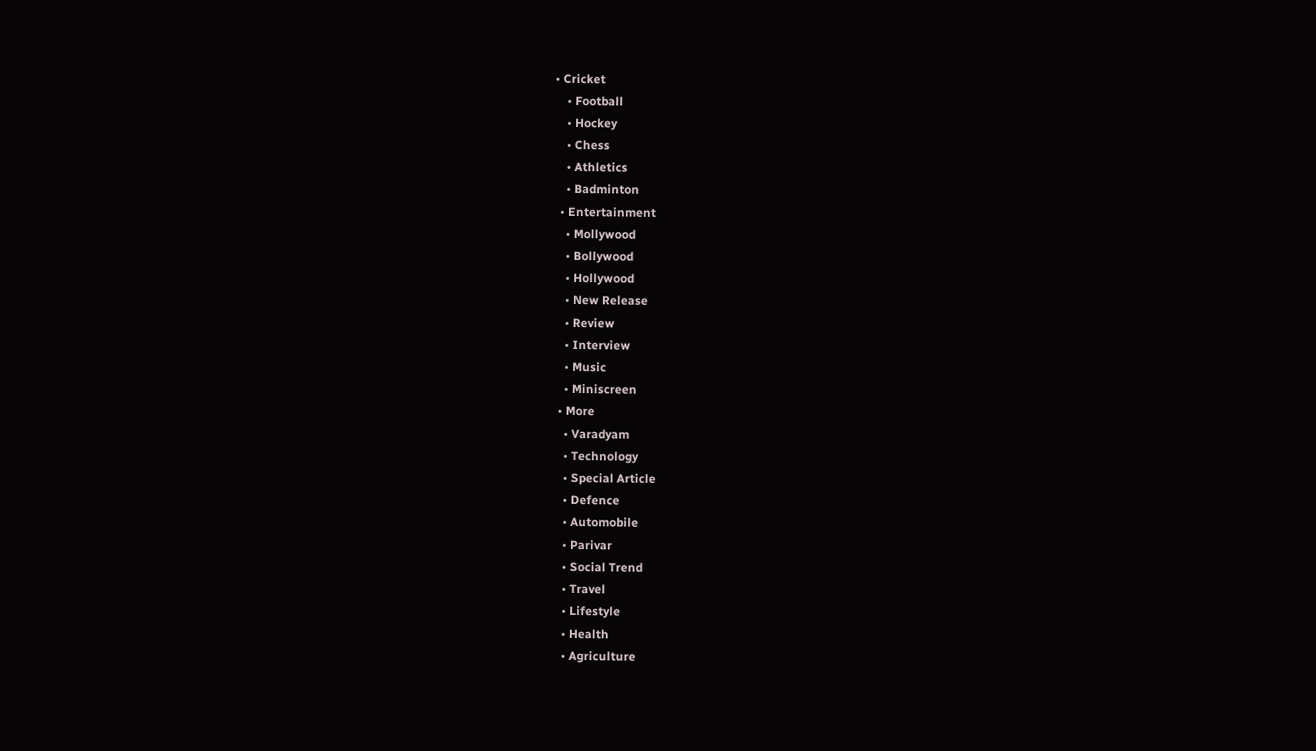• Cricket
    • Football
    • Hockey
    • Chess
    • Athletics
    • Badminton
  • Entertainment
    • Mollywood
    • Bollywood
    • Hollywood
    • New Release
    • Review
    • Interview
    • Music
    • Miniscreen
  • More
    • Varadyam
    • Technology
    • Special Article
    • Defence
    • Automobile
    • Parivar
    • Social Trend
    • Travel
    • Lifestyle
    • Health
    • Agriculture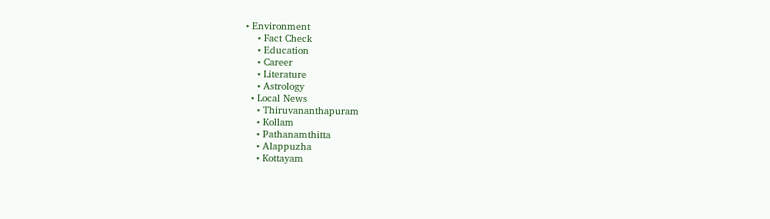• Environment
    • Fact Check
    • Education
    • Career
    • Literature
    • Astrology
  • Local News
    • Thiruvananthapuram
    • Kollam
    • Pathanamthitta
    • Alappuzha
    • Kottayam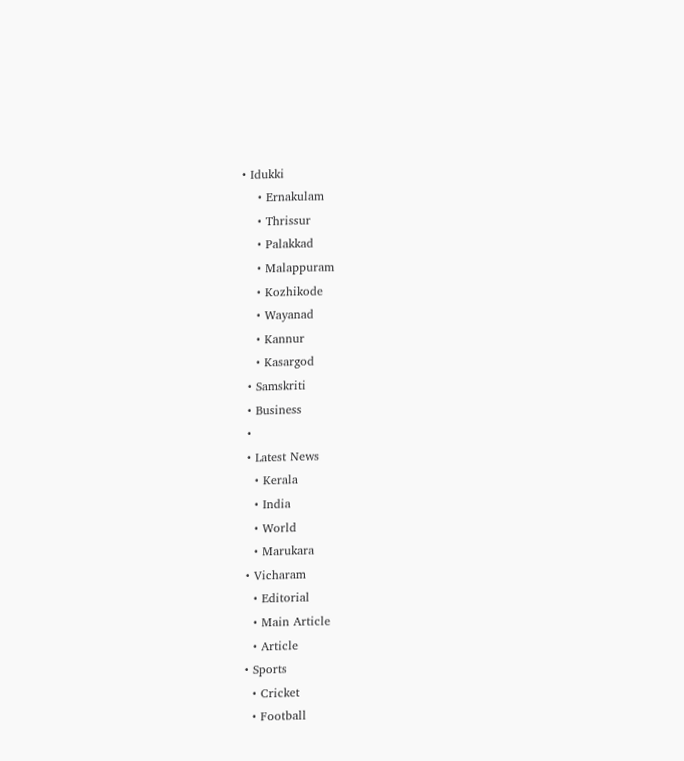• Idukki
    • Ernakulam
    • Thrissur
    • Palakkad
    • Malappuram
    • Kozhikode
    • Wayanad
    • Kannur
    • Kasargod
  • Samskriti
  • Business
  •
  • Latest News
    • Kerala
    • India
    • World
    • Marukara
  • Vicharam
    • Editorial
    • Main Article
    • Article
  • Sports
    • Cricket
    • Football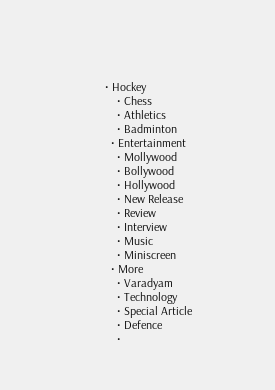• Hockey
    • Chess
    • Athletics
    • Badminton
  • Entertainment
    • Mollywood
    • Bollywood
    • Hollywood
    • New Release
    • Review
    • Interview
    • Music
    • Miniscreen
  • More
    • Varadyam
    • Technology
    • Special Article
    • Defence
    •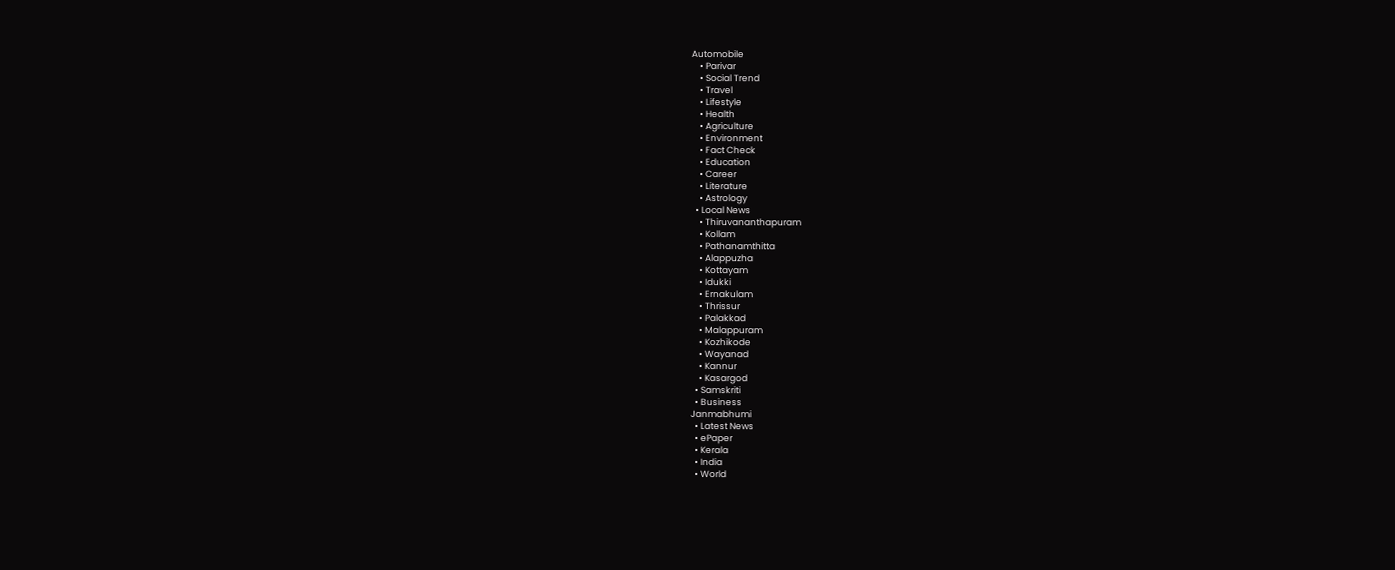Automobile
    • Parivar
    • Social Trend
    • Travel
    • Lifestyle
    • Health
    • Agriculture
    • Environment
    • Fact Check
    • Education
    • Career
    • Literature
    • Astrology
  • Local News
    • Thiruvananthapuram
    • Kollam
    • Pathanamthitta
    • Alappuzha
    • Kottayam
    • Idukki
    • Ernakulam
    • Thrissur
    • Palakkad
    • Malappuram
    • Kozhikode
    • Wayanad
    • Kannur
    • Kasargod
  • Samskriti
  • Business
Janmabhumi
  • Latest News
  • ePaper
  • Kerala
  • India
  • World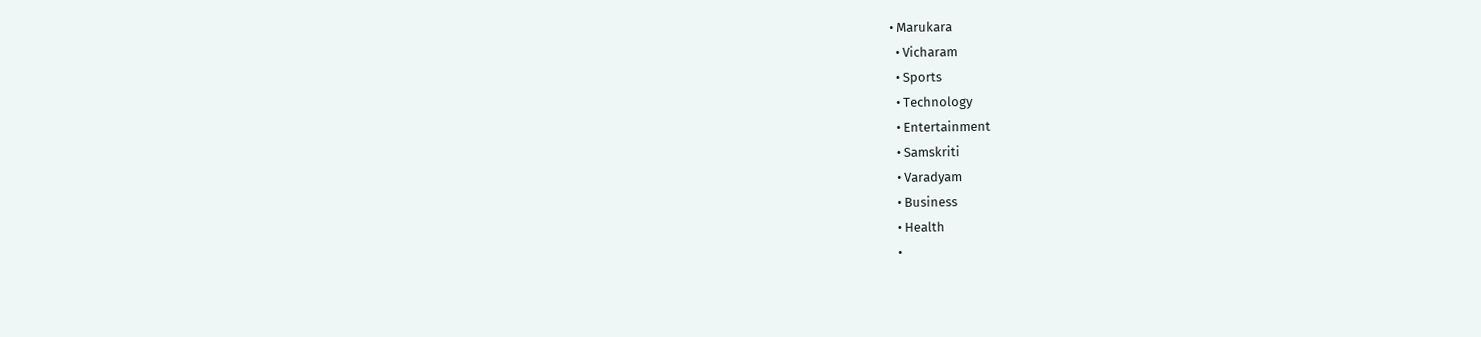• Marukara
  • Vicharam
  • Sports
  • Technology
  • Entertainment
  • Samskriti
  • Varadyam
  • Business
  • Health
  •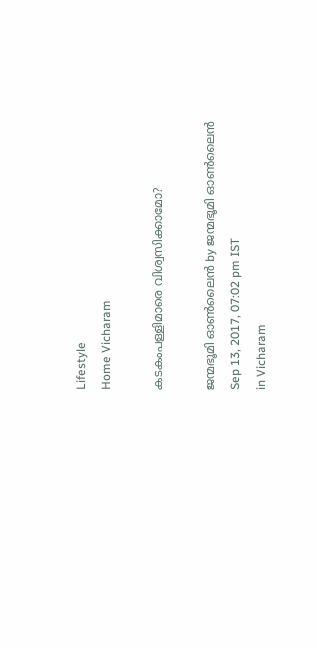Lifestyle
Home Vicharam

കടകംപള്ളിമാരെ വിശ്വസിക്കാമോ?

ജന്മഭൂമി ഓണ്‍ലൈന്‍ by ജന്മഭൂമി ഓണ്‍ലൈന്‍
Sep 13, 2017, 07:02 pm IST
in Vicharam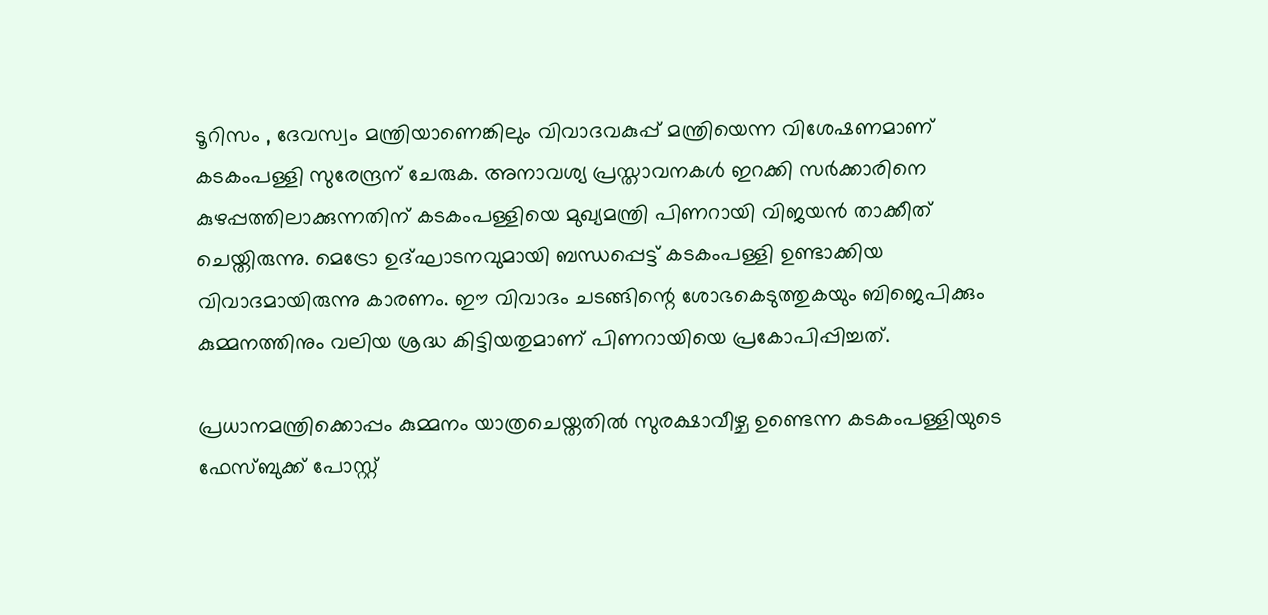ടൂറിസം , ദേവസ്വം മന്ത്രിയാണെങ്കിലും വിവാദവകുപ്പ് മന്ത്രിയെന്ന വിശേഷണമാണ് കടകംപള്ളി സുരേന്ദ്രന് ചേരുക. അനാവശ്യ പ്രസ്താവനകള്‍ ഇറക്കി സര്‍ക്കാരിനെ കുഴപ്പത്തിലാക്കുന്നതിന് കടകംപള്ളിയെ മുഖ്യമന്ത്രി പിണറായി വിജയന്‍ താക്കീത് ചെയ്തിരുന്നു. മെട്രോ ഉദ്ഘാടനവുമായി ബന്ധപ്പെട്ട് കടകംപള്ളി ഉണ്ടാക്കിയ വിവാദമായിരുന്നു കാരണം. ഈ വിവാദം ചടങ്ങിന്റെ ശോഭകെടുത്തുകയും ബിജെപിക്കും കുമ്മനത്തിനും വലിയ ശ്രദ്ധ കിട്ടിയതുമാണ് പിണറായിയെ പ്രകോപിപ്പിച്ചത്.

പ്രധാനമന്ത്രിക്കൊപ്പം കുമ്മനം യാത്രചെയ്തതില്‍ സുരക്ഷാവീഴ്ച ഉണ്ടെന്ന കടകംപള്ളിയുടെ ഫേസ്ബുക്ക് പോസ്റ്റ്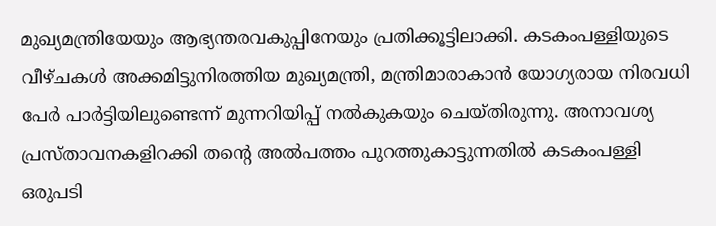മുഖ്യമന്ത്രിയേയും ആഭ്യന്തരവകുപ്പിനേയും പ്രതിക്കൂട്ടിലാക്കി. കടകംപള്ളിയുടെ വീഴ്ചകള്‍ അക്കമിട്ടുനിരത്തിയ മുഖ്യമന്ത്രി, മന്ത്രിമാരാകാന്‍ യോഗ്യരായ നിരവധി പേര്‍ പാര്‍ട്ടിയിലുണ്ടെന്ന് മുന്നറിയിപ്പ് നല്‍കുകയും ചെയ്തിരുന്നു. അനാവശ്യ പ്രസ്താവനകളിറക്കി തന്റെ അല്‍പത്തം പുറത്തുകാട്ടുന്നതില്‍ കടകംപള്ളി ഒരുപടി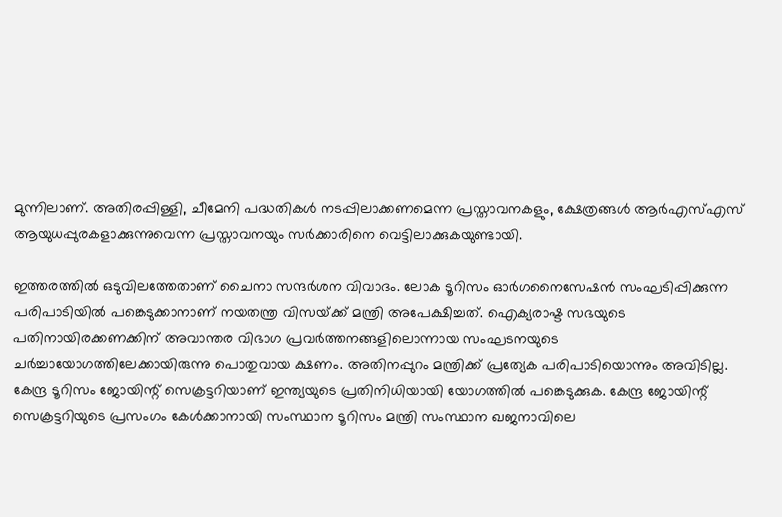മുന്നിലാണ്. അതിരപ്പിള്ളി, ചീമേനി പദ്ധതികള്‍ നടപ്പിലാക്കണമെന്ന പ്രസ്താവനകളും, ക്ഷേത്രങ്ങള്‍ ആര്‍എസ്എസ് ആയുധപ്പുരകളാക്കുന്നുവെന്ന പ്രസ്താവനയും സര്‍ക്കാരിനെ വെട്ടിലാക്കുകയുണ്ടായി.

ഇത്തരത്തില്‍ ഒടുവിലത്തേതാണ് ചൈനാ സന്ദര്‍ശന വിവാദം. ലോക ടൂറിസം ഓര്‍ഗനൈസേഷന്‍ സംഘടിപ്പിക്കുന്ന പരിപാടിയില്‍ പങ്കെടുക്കാനാണ് നയതന്ത്ര വിസയ്‌ക്ക് മന്ത്രി അപേക്ഷിച്ചത്. ഐക്യരാഷ്ട സഭയുടെ പതിനായിരക്കണക്കിന് അവാന്തര വിഭാഗ പ്രവര്‍ത്തനങ്ങളിലൊന്നായ സംഘടനയുടെ ചര്‍ച്ചായോഗത്തിലേക്കായിരുന്നു പൊതുവായ ക്ഷണം. അതിനപ്പുറം മന്ത്രിക്ക് പ്രത്യേക പരിപാടിയൊന്നും അവിടില്ല. കേന്ദ്ര ടൂറിസം ജോയിന്റ് സെക്രട്ടറിയാണ് ഇന്ത്യയുടെ പ്രതിനിധിയായി യോഗത്തില്‍ പങ്കെടുക്കുക. കേന്ദ്ര ജോയിന്റ് സെക്രട്ടറിയുടെ പ്രസംഗം കേള്‍ക്കാനായി സംസ്ഥാന ടൂറിസം മന്ത്രി സംസ്ഥാന ഖജനാവിലെ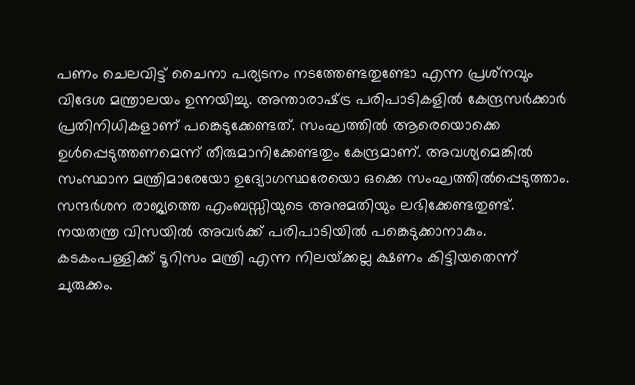പണം ചെലവിട്ട് ചൈനാ പര്യടനം നടത്തേണ്ടതുണ്ടോ എന്ന പ്രശ്‌നവും വിദേശ മന്ത്രാലയം ഉന്നയിച്ചു. അന്താരാഷ്‌ട്ര പരിപാടികളില്‍ കേന്ദ്രസര്‍ക്കാര്‍ പ്രതിനിധികളാണ് പങ്കെടുക്കേണ്ടത്. സംഘത്തില്‍ ആരെയൊക്കെ ഉള്‍പ്പെടുത്തണമെന്ന് തീരുമാനിക്കേണ്ടതും കേന്ദ്രമാണ്. അവശ്യമെങ്കില്‍ സംസ്ഥാന മന്ത്രിമാരേയോ ഉദ്യോഗസ്ഥരേയൊ ഒക്കെ സംഘത്തില്‍പ്പെടുത്താം. സന്ദര്‍ശന രാജ്യത്തെ എംബസ്സിയുടെ അനുമതിയും ലഭിക്കേണ്ടതുണ്ട്. നയതന്ത്ര വിസയില്‍ അവര്‍ക്ക് പരിപാടിയില്‍ പങ്കെടുക്കാനാകും. കടകംപള്ളിക്ക് ടൂറിസം മന്ത്രി എന്ന നിലയ്‌ക്കല്ല ക്ഷണം കിട്ടിയതെന്ന് ചുരുക്കം.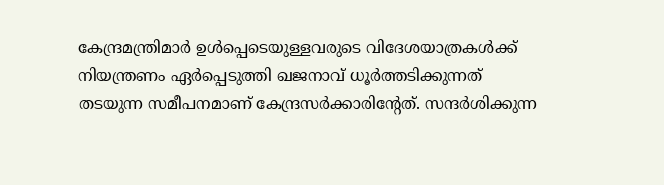കേന്ദ്രമന്ത്രിമാര്‍ ഉള്‍പ്പെടെയുള്ളവരുടെ വിദേശയാത്രകള്‍ക്ക് നിയന്ത്രണം ഏര്‍പ്പെടുത്തി ഖജനാവ് ധൂര്‍ത്തടിക്കുന്നത് തടയുന്ന സമീപനമാണ് കേന്ദ്രസര്‍ക്കാരിന്റേത്. സന്ദര്‍ശിക്കുന്ന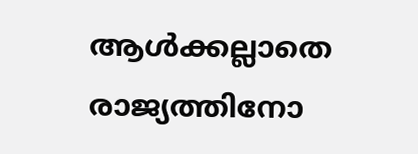ആള്‍ക്കല്ലാതെ രാജ്യത്തിനോ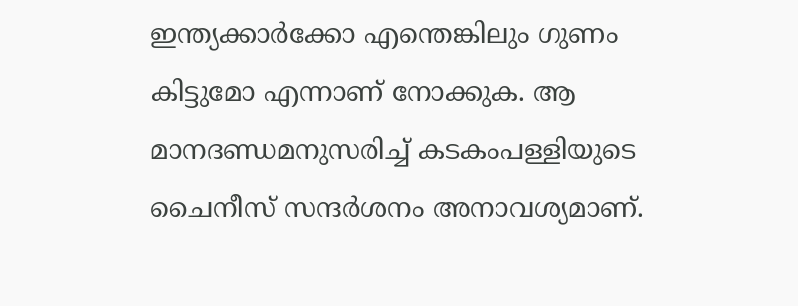ഇന്ത്യക്കാര്‍ക്കോ എന്തെങ്കിലും ഗുണം കിട്ടുമോ എന്നാണ് നോക്കുക. ആ മാനദണ്ഡമനുസരിച്ച് കടകംപള്ളിയുടെ ചൈനീസ് സന്ദര്‍ശനം അനാവശ്യമാണ്.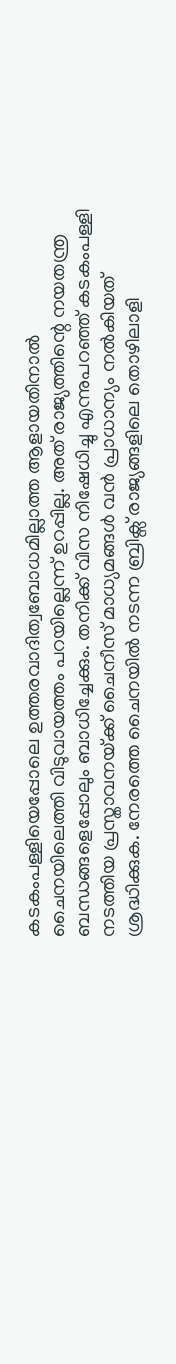കടകംപള്ളിയെപ്പോലെ ഉത്തരവാദിത്വബോധമില്ലാത്ത ആളായതിനാല്‍ ചൈനയിലെത്തി വിടുവായത്തം പറയില്ലെന്ന് ഉറപ്പില്ല. അത് രാജ്യത്തിന്റെ നയതന്ത്ര ബന്ധങ്ങളെപ്പോലും ബാധിച്ചേക്കും. തനിക്ക് വിസ നിഷേധിച്ചു എന്നുപറഞ്ഞ് കടകംപള്ളി നടത്തിയ പ്രസ്താവനയ്‌ക്ക് ചൈനീസ് മാധ്യമങ്ങള്‍ വന്‍ പ്രാധാന്യം നല്‍കിയത് ശ്രദ്ധിക്കുക. നേരത്തെ ചൈനയില്‍ നടന്ന ബ്രിക്സ് രാജ്യങ്ങളിലെ തൊഴിലാളി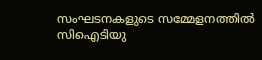സംഘടനകളുടെ സമ്മേളനത്തില്‍ സിഐടിയു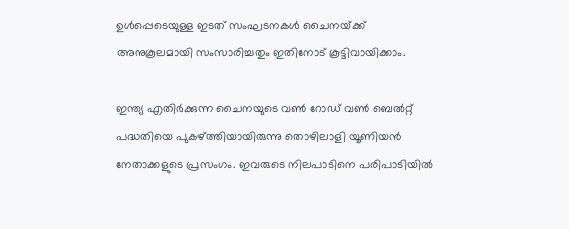ഉള്‍പ്പെടെയുള്ള ഇടത് സംഘടനകള്‍ ചൈനയ്‌ക്ക് അനുകൂലമായി സംസാരിച്ചതും ഇതിനോട് കൂട്ടിവായിക്കാം.

ഇന്ത്യ എതിര്‍ക്കുന്ന ചൈനയുടെ വണ്‍ റോഡ് വണ്‍ ബെല്‍റ്റ് പദ്ധതിയെ പുകഴ്‌ത്തിയായിരുന്നു തൊഴിലാളി യൂണിയന്‍ നേതാക്കളുടെ പ്രസംഗം. ഇവരുടെ നിലപാടിനെ പരിപാടിയില്‍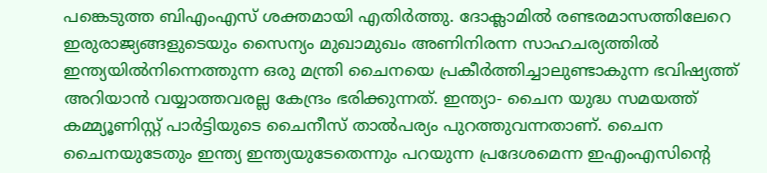പങ്കെടുത്ത ബിഎംഎസ് ശക്തമായി എതിര്‍ത്തു. ദോക്ലാമില്‍ രണ്ടരമാസത്തിലേറെ ഇരുരാജ്യങ്ങളുടെയും സൈന്യം മുഖാമുഖം അണിനിരന്ന സാഹചര്യത്തില്‍ ഇന്ത്യയില്‍നിന്നെത്തുന്ന ഒരു മന്ത്രി ചൈനയെ പ്രകീര്‍ത്തിച്ചാലുണ്ടാകുന്ന ഭവിഷ്യത്ത് അറിയാന്‍ വയ്യാത്തവരല്ല കേന്ദ്രം ഭരിക്കുന്നത്. ഇന്ത്യാ- ചൈന യുദ്ധ സമയത്ത് കമ്മ്യൂണിസ്റ്റ് പാര്‍ട്ടിയുടെ ചൈനീസ് താല്‍പര്യം പുറത്തുവന്നതാണ്. ചൈന ചൈനയുടേതും ഇന്ത്യ ഇന്ത്യയുടേതെന്നും പറയുന്ന പ്രദേശമെന്ന ഇഎംഎസിന്റെ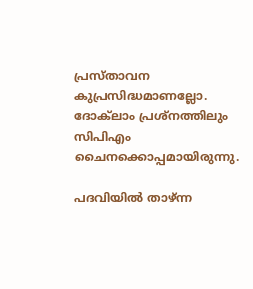പ്രസ്താവന കുപ്രസിദ്ധമാണല്ലോ. ദോക്‌ലാം പ്രശ്‌നത്തിലും സിപിഎം ചൈനക്കൊപ്പമായിരുന്നു.

പദവിയില്‍ താഴ്ന്ന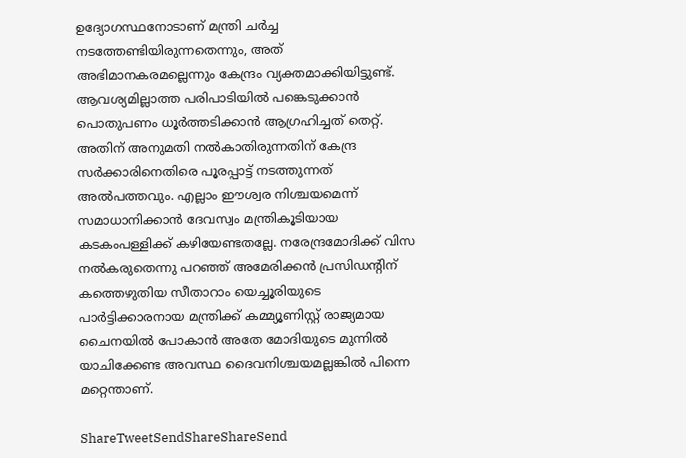ഉദ്യോഗസ്ഥനോടാണ് മന്ത്രി ചര്‍ച്ച നടത്തേണ്ടിയിരുന്നതെന്നും, അത് അഭിമാനകരമല്ലെന്നും കേന്ദ്രം വ്യക്തമാക്കിയിട്ടുണ്ട്. ആവശ്യമില്ലാത്ത പരിപാടിയില്‍ പങ്കെടുക്കാന്‍ പൊതുപണം ധൂര്‍ത്തടിക്കാന്‍ ആഗ്രഹിച്ചത് തെറ്റ്. അതിന് അനുമതി നല്‍കാതിരുന്നതിന് കേന്ദ്ര സര്‍ക്കാരിനെതിരെ പൂരപ്പാട്ട് നടത്തുന്നത് അല്‍പത്തവും. എല്ലാം ഈശ്വര നിശ്ചയമെന്ന് സമാധാനിക്കാന്‍ ദേവസ്വം മന്ത്രികൂടിയായ കടകംപള്ളിക്ക് കഴിയേണ്ടതല്ലേ. നരേന്ദ്രമോദിക്ക് വിസ നല്‍കരുതെന്നു പറഞ്ഞ് അമേരിക്കന്‍ പ്രസിഡന്റിന് കത്തെഴുതിയ സീതാറാം യെച്ചൂരിയുടെ പാര്‍ട്ടിക്കാരനായ മന്ത്രിക്ക് കമ്മ്യൂണിസ്റ്റ് രാജ്യമായ ചൈനയില്‍ പോകാന്‍ അതേ മോദിയുടെ മുന്നില്‍ യാചിക്കേണ്ട അവസ്ഥ ദൈവനിശ്ചയമല്ലങ്കില്‍ പിന്നെ മറ്റെന്താണ്.

ShareTweetSendShareShareSend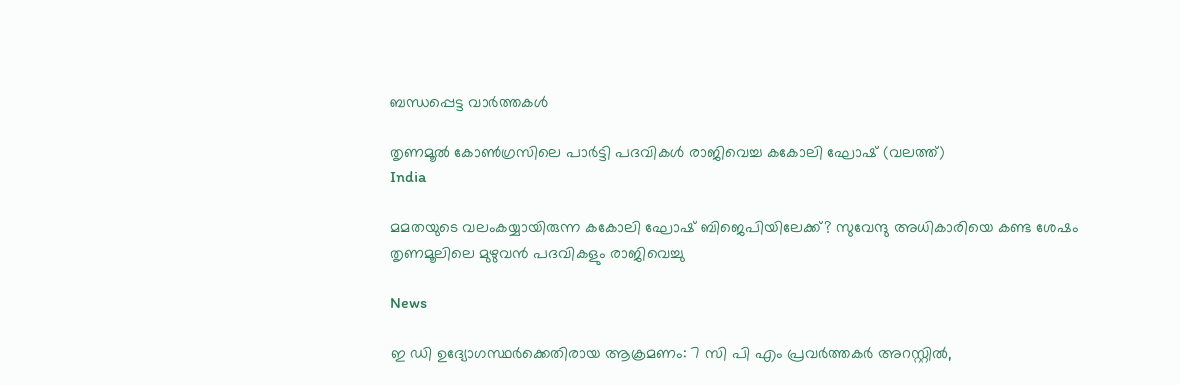ബന്ധപ്പെട്ട വാര്‍ത്തകള്‍

തൃണമൂല്‍ കോണ്‍ഗ്രസിലെ പാര്‍ട്ടി പദവികള്‍ രാജിവെച്ച കകോലി ഘോഷ് (വലത്ത്)
India

മമതയുടെ വലംകയ്യായിരുന്ന കകോലി ഘോഷ് ബിജെപിയിലേക്ക്? സുവേന്ദു അധികാരിയെ കണ്ട ശേഷം തൃണമൂലിലെ മുഴുവന്‍ പദവികളും രാജിവെച്ചു

News

ഇ ഡി ഉദ്യോഗസ്ഥര്‍ക്കെതിരായ ആക്രമണം: 7 സി പി എം പ്രവര്‍ത്തകര്‍ അറസ്റ്റില്‍,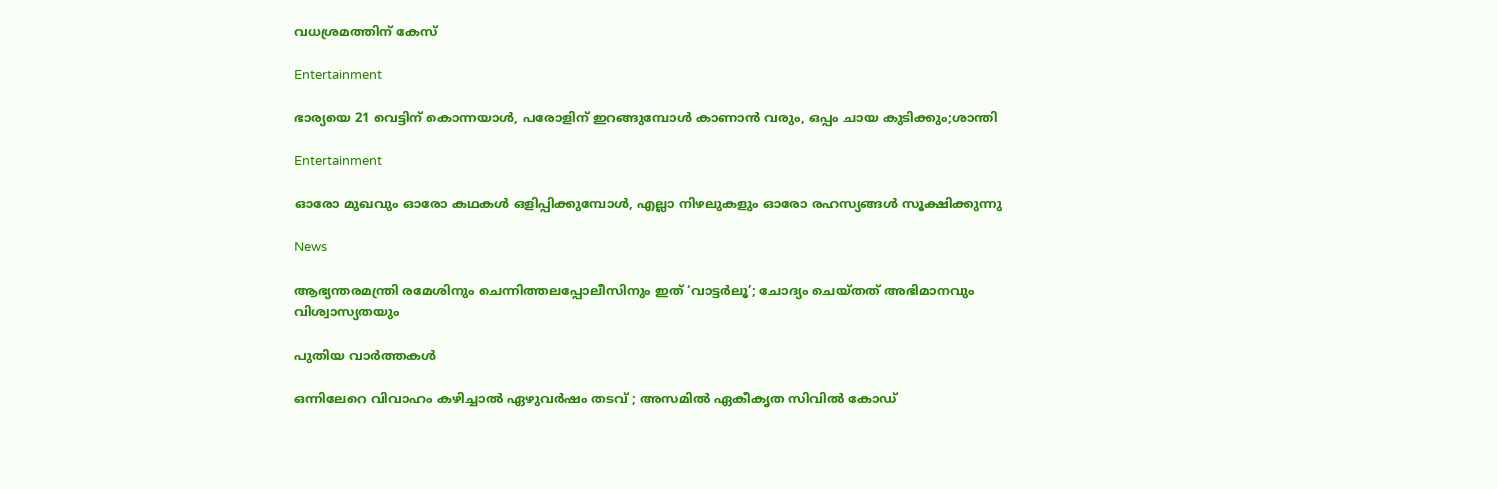വധശ്രമത്തിന് കേസ്

Entertainment

ഭാര്യയെ 21 വെട്ടിന് കൊന്നയാള്‍, പരോളിന് ഇറങ്ങുമ്പോള്‍ കാണാന്‍ വരും, ഒപ്പം ചായ കുടിക്കും;ശാന്തി

Entertainment

ഓരോ മുഖവും ഓരോ കഥകൾ ഒളിപ്പിക്കുമ്പോൾ, എല്ലാ നിഴലുകളും ഓരോ രഹസ്യങ്ങൾ സൂക്ഷിക്കുന്നു

News

ആഭ്യന്തരമന്ത്രി രമേശിനും ചെന്നിത്തലപ്പോലീസിനും ഇത് ‘വാട്ടർലൂ’; ചോദ്യം ചെയ്തത് അഭിമാനവും വിശ്വാസ്യതയും

പുതിയ വാര്‍ത്തകള്‍

ഒന്നിലേറെ വിവാഹം കഴിച്ചാൽ ഏഴുവർഷം തടവ് ; അസമിൽ ഏകീകൃത സിവിൽ കോഡ്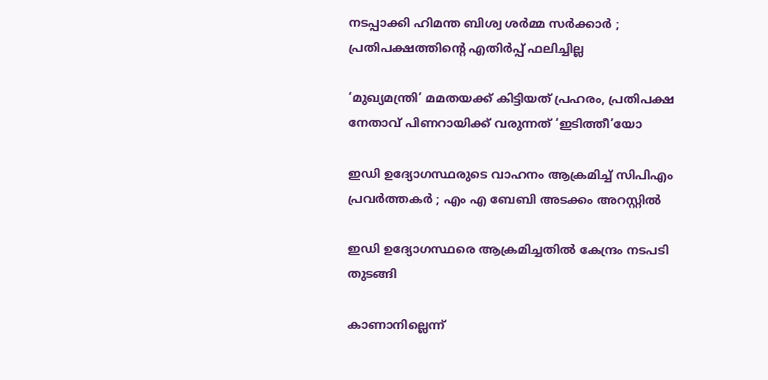നടപ്പാക്കി ഹിമന്ത ബിശ്വ ശർമ്മ സർക്കാർ ; പ്രതിപക്ഷത്തിന്റെ എതിർപ്പ് ഫലിച്ചില്ല

‘മുഖ്യമന്ത്രി’ മമതയക്ക് കിട്ടിയത് പ്രഹരം, പ്രതിപക്ഷ നേതാവ് പിണറായിക്ക് വരുന്നത് ‘ഇടിത്തീ’യോ

ഇഡി ഉദ്യോഗസ്ഥരുടെ വാഹനം ആക്രമിച്ച് സിപിഎം പ്രവർത്തകർ ; എം എ ബേബി അടക്കം അറസ്റ്റിൽ

ഇഡി ഉദ്യോഗസ്ഥരെ ആക്രമിച്ചതിൽ കേന്ദ്രം നടപടി തുടങ്ങി

കാണാനില്ലെന്ന്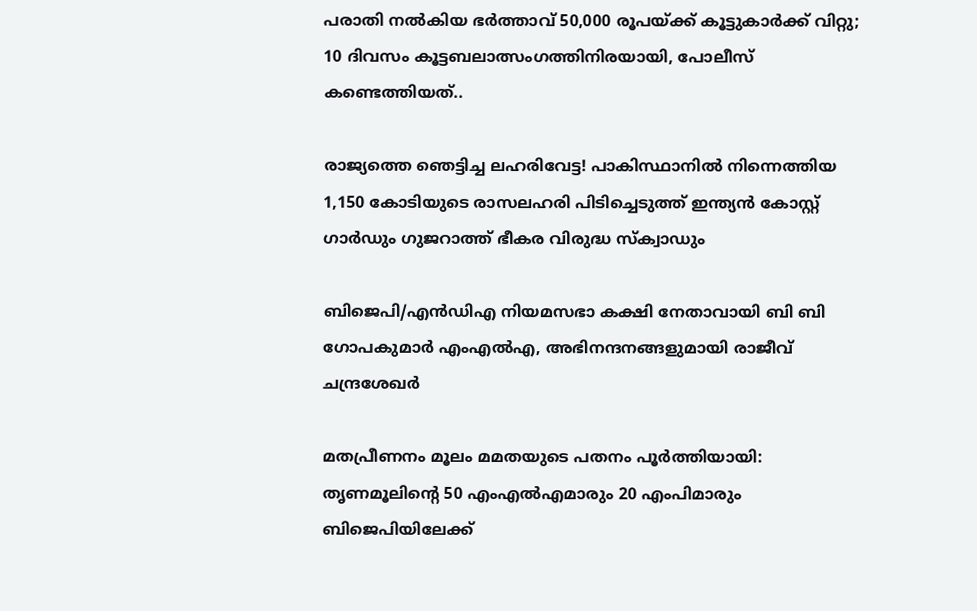പരാതി നൽകിയ ഭർത്താവ് 50,000 രൂപയ്‌ക്ക് കൂട്ടുകാർക്ക് വിറ്റു; 10 ദിവസം കൂട്ടബലാത്സംഗത്തിനിരയായി, പോലീസ് കണ്ടെത്തിയത്..

രാജ്യത്തെ ഞെട്ടിച്ച ലഹരിവേട്ട! പാകിസ്ഥാനിൽ നിന്നെത്തിയ 1,150 കോടിയുടെ രാസലഹരി പിടിച്ചെടുത്ത് ഇന്ത്യൻ കോസ്റ്റ് ഗാർഡും ഗുജറാത്ത് ഭീകര വിരുദ്ധ സ്‌ക്വാഡും

ബിജെപി/എൻഡിഎ നിയമസഭാ കക്ഷി നേതാവായി ബി ബി ഗോപകുമാർ എംഎൽഎ, അഭിനന്ദനങ്ങളുമായി രാജീവ് ചന്ദ്രശേഖർ

മതപ്രീണനം മൂലം മമതയുടെ പതനം പൂർത്തിയായി: തൃണമൂലിന്റെ 50 എംഎൽഎമാരും 20 എംപിമാരും ബിജെപിയിലേക്ക്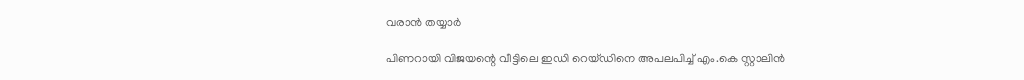വരാൻ തയ്യാർ

പിണറായി വിജയന്റെ വീട്ടിലെ ഇഡി റെയ്ഡിനെ അപലപിച്ച് എം.കെ സ്റ്റാലിൻ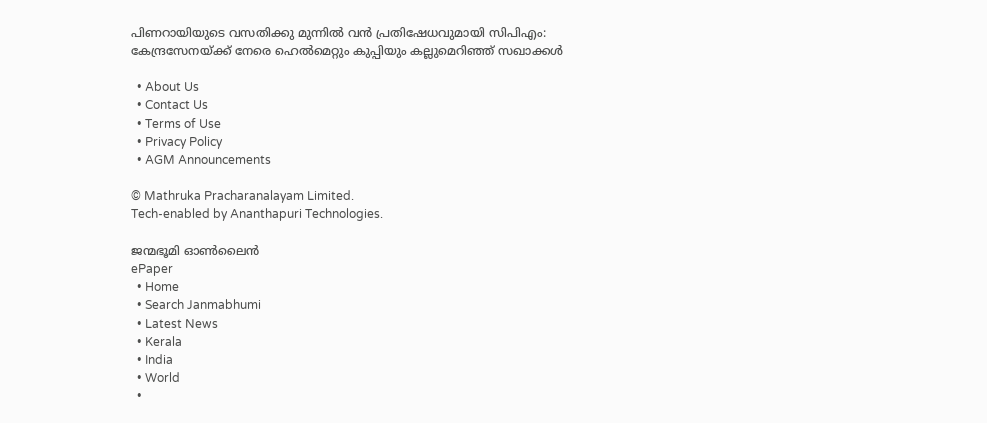പിണറായിയുടെ വസതിക്കു മുന്നിൽ വൻ പ്രതിഷേധവുമായി സിപിഎം: കേന്ദ്രസേനയ്‌ക്ക് നേരെ ഹെൽമെറ്റും കുപ്പിയും കല്ലുമെറിഞ്ഞ് സഖാക്കൾ

  • About Us
  • Contact Us
  • Terms of Use
  • Privacy Policy
  • AGM Announcements

© Mathruka Pracharanalayam Limited.
Tech-enabled by Ananthapuri Technologies.

ജന്മഭൂമി ഓണ്‍ലൈന്‍
ePaper
  • Home
  • Search Janmabhumi
  • Latest News
  • Kerala
  • India
  • World
  •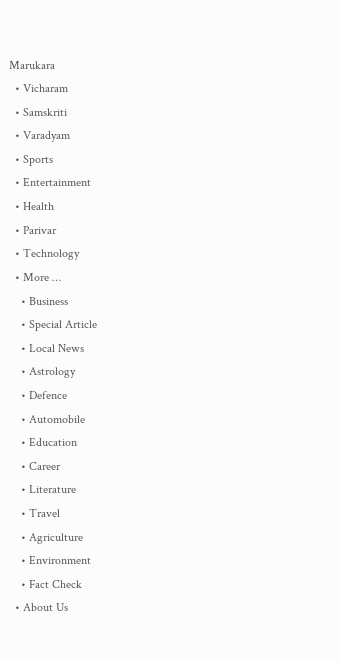Marukara
  • Vicharam
  • Samskriti
  • Varadyam
  • Sports
  • Entertainment
  • Health
  • Parivar
  • Technology
  • More …
    • Business
    • Special Article
    • Local News
    • Astrology
    • Defence
    • Automobile
    • Education
    • Career
    • Literature
    • Travel
    • Agriculture
    • Environment
    • Fact Check
  • About Us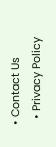• Contact Us
  • Privacy Policy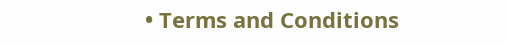• Terms and Conditions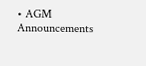• AGM Announcements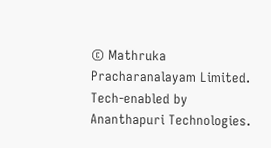© Mathruka Pracharanalayam Limited.
Tech-enabled by Ananthapuri Technologies.